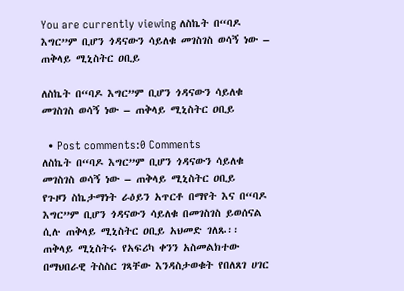You are currently viewing ለስኬት በ“ባዶ እግር”ም ቢሆን ጎዳናውን ሳይለቁ መገስገስ ወሳኝ ነው – ጠቅላይ ሚኒስትር ዐቢይ

ለስኬት በ“ባዶ እግር”ም ቢሆን ጎዳናውን ሳይለቁ መገስገስ ወሳኝ ነው – ጠቅላይ ሚኒስትር ዐቢይ

  • Post comments:0 Comments
ለስኬት በ“ባዶ እግር”ም ቢሆን ጎዳናውን ሳይለቁ መገስገስ ወሳኝ ነው – ጠቅላይ ሚኒስትር ዐቢይ
የጉዞን ስኬታማነት ራዕይን አጥርቶ በማየት እና በ“ባዶ እግር”ም ቢሆን ጎዳናውን ሳይለቁ በመገስገስ ይወሰናል ሲሉ ጠቅላይ ሚኒስትር ዐቢይ አህመድ ገለጹ፡፡
ጠቅላይ ሚኒስትሩ የአፍሪካ ቀንን አስመልክተው በማህበራዊ ትስስር ገጻቸው እንዳስታወቁት የበለጸገ ሀገር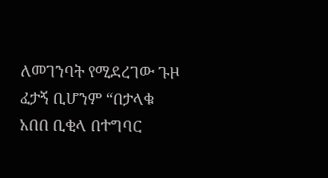ለመገንባት የሚደረገው ጉዞ ፈታኝ ቢሆንም “በታላቁ አበበ ቢቂላ በተግባር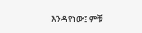እንዳየነው፤ ምቹ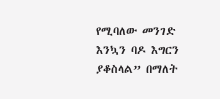የሚባለው መንገድ እንኳን ባዶ እግርን ያቆስላል” በማለት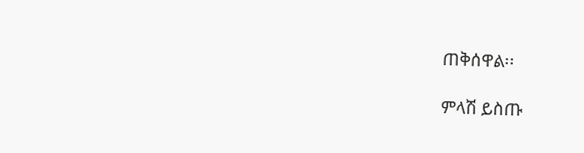ጠቅሰዋል፡፡

ምላሽ ይስጡ